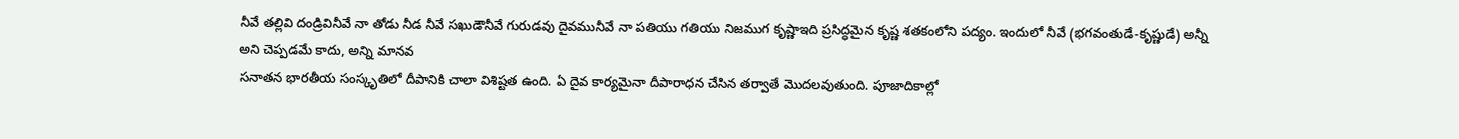నీవే తల్లివి దండ్రివినీవే నా తోడు నీడ నీవే సఖుడౌనీవే గురుడవు దైవమునీవే నా పతియు గతియు నిజముగ కృష్ణాఇది ప్రసిద్ధమైన కృష్ణ శతకంలోని పద్యం. ఇందులో నీవే (భగవంతుడే-కృష్ణుడే) అన్నీ అని చెప్పడమే కాదు, అన్ని మానవ
సనాతన భారతీయ సంస్కృతిలో దీపానికి చాలా విశిష్టత ఉంది. ఏ దైవ కార్యమైనా దీపారాధన చేసిన తర్వాతే మొదలవుతుంది. పూజాదికాల్లో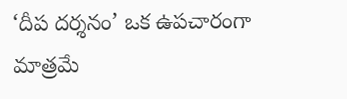‘దీప దర్శనం’ ఒక ఉపచారంగా మాత్రమే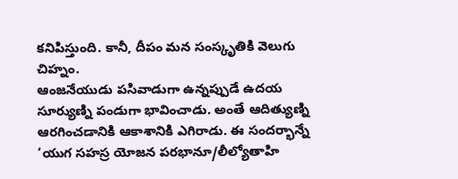కనిపిస్తుంది. కానీ, దీపం మన సంస్కృతికి వెలుగు చిహ్నం.
ఆంజనేయుడు పసివాడుగా ఉన్నప్పుడే ఉదయ సూర్యుణ్ని పండుగా భావించాడు. అంతే ఆదిత్యుణ్ని ఆరగించడానికి ఆకాశానికి ఎగిరాడు. ఈ సందర్భాన్నే ‘యుగ సహస్ర యోజన పరభానూ/లీల్యోతాహి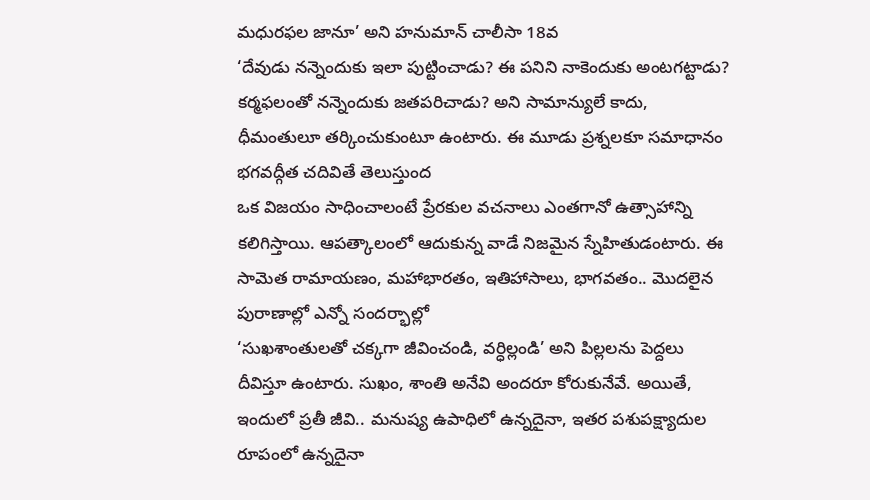మధురఫల జానూ’ అని హనుమాన్ చాలీసా 18వ
‘దేవుడు నన్నెందుకు ఇలా పుట్టించాడు? ఈ పనిని నాకెందుకు అంటగట్టాడు? కర్మఫలంతో నన్నెందుకు జతపరిచాడు? అని సామాన్యులే కాదు, ధీమంతులూ తర్కించుకుంటూ ఉంటారు. ఈ మూడు ప్రశ్నలకూ సమాధానం భగవద్గీత చదివితే తెలుస్తుంద
ఒక విజయం సాధించాలంటే ప్రేరకుల వచనాలు ఎంతగానో ఉత్సాహాన్ని కలిగిస్తాయి. ఆపత్కాలంలో ఆదుకున్న వాడే నిజమైన స్నేహితుడంటారు. ఈ సామెత రామాయణం, మహాభారతం, ఇతిహాసాలు, భాగవతం.. మొదలైన పురాణాల్లో ఎన్నో సందర్భాల్లో
‘సుఖశాంతులతో చక్కగా జీవించండి, వర్ధిల్లండి’ అని పిల్లలను పెద్దలు దీవిస్తూ ఉంటారు. సుఖం, శాంతి అనేవి అందరూ కోరుకునేవే. అయితే, ఇందులో ప్రతీ జీవి.. మనుష్య ఉపాధిలో ఉన్నదైనా, ఇతర పశుపక్ష్యాదుల రూపంలో ఉన్నదైనా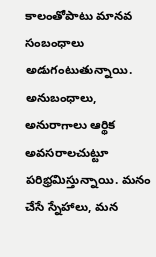కాలంతోపాటు మానవ సంబంధాలు అడుగంటుతున్నాయి. అనుబంధాలు, అనురాగాలు ఆర్థిక అవసరాలచుట్టూ పరిభ్రమిస్తున్నాయి. మనం చేసే స్నేహాలు, మన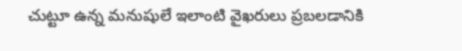చుట్టూ ఉన్న మనుషులే ఇలాంటి వైఖరులు ప్రబలడానికి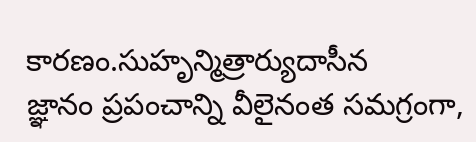కారణం.సుహృన్మిత్రార్యుదాసీన
జ్ఞానం ప్రపంచాన్ని వీలైనంత సమగ్రంగా,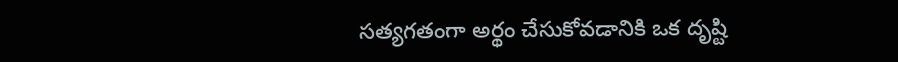సత్యగతంగా అర్థం చేసుకోవడానికి ఒక దృష్టి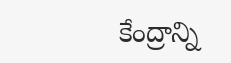కేంద్రాన్ని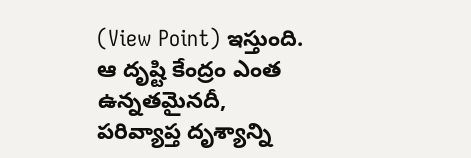(View Point) ఇస్తుంది. ఆ దృష్టి కేంద్రం ఎంత ఉన్నతమైనదీ, పరివ్యాప్త దృశ్యాన్ని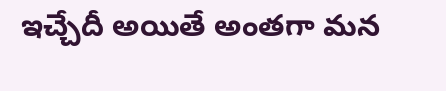ఇచ్చేదీ అయితే అంతగా మన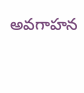అవగాహన